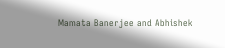Mamata Banerjee and Abhishek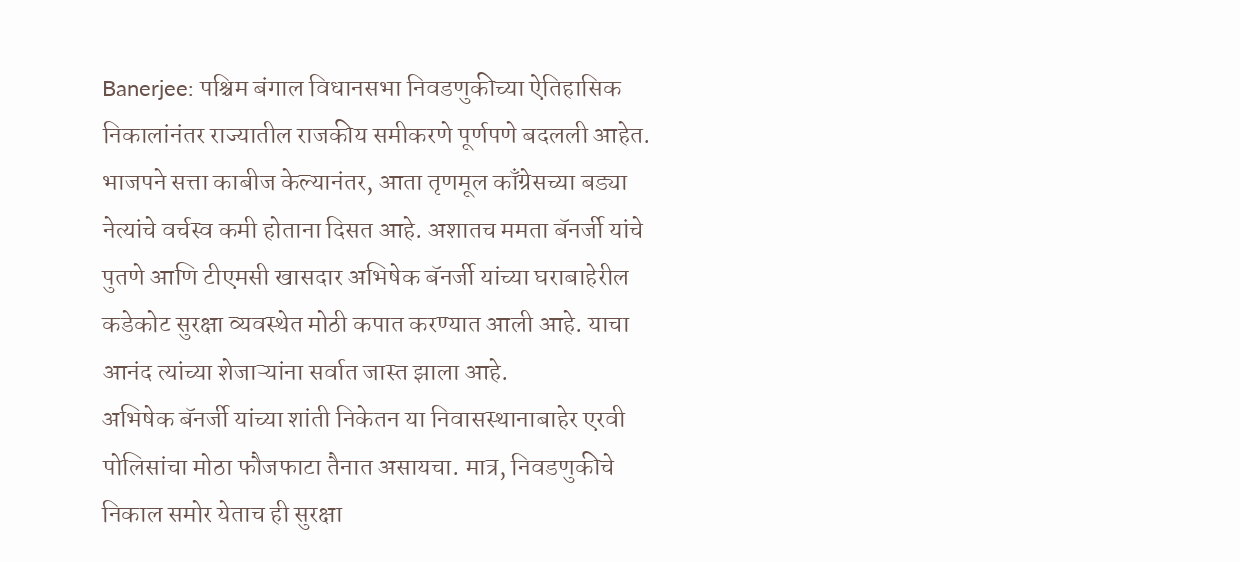Banerjee: पश्चिम बंगाल विधानसभा निवडणुकीच्या ऐतिहासिक निकालांनंतर राज्यातील राजकीय समीकरणे पूर्णपणे बदलली आहेत. भाजपने सत्ता काबीज केल्यानंतर, आता तृणमूल काँग्रेसच्या बड्या नेत्यांचे वर्चस्व कमी होताना दिसत आहे. अशातच ममता बॅनर्जी यांचे पुतणे आणि टीएमसी खासदार अभिषेक बॅनर्जी यांच्या घराबाहेरील कडेकोट सुरक्षा व्यवस्थेत मोठी कपात करण्यात आली आहे. याचा आनंद त्यांच्या शेजाऱ्यांना सर्वात जास्त झाला आहे.
अभिषेक बॅनर्जी यांच्या शांती निकेतन या निवासस्थानाबाहेर एरवी पोलिसांचा मोठा फौजफाटा तैनात असायचा. मात्र, निवडणुकीचे निकाल समोर येताच ही सुरक्षा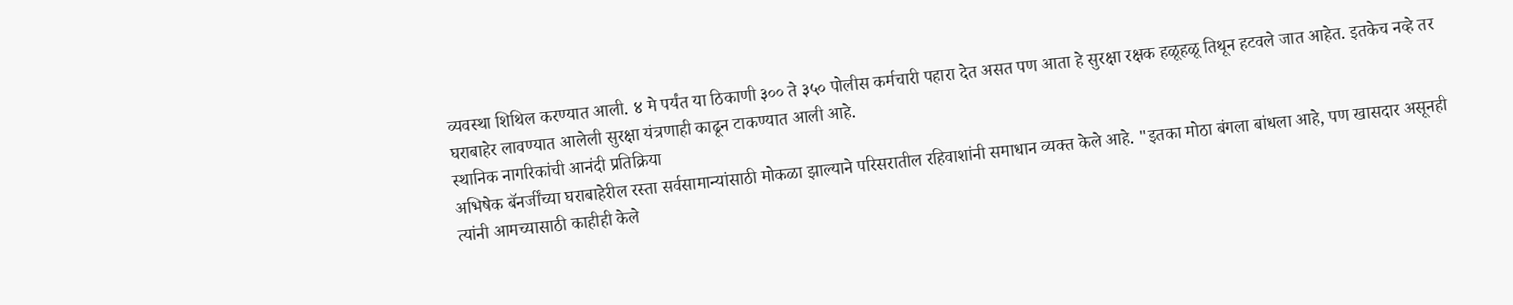व्यवस्था शिथिल करण्यात आली. ४ मे पर्यंत या ठिकाणी ३०० ते ३५० पोलीस कर्मचारी पहारा देत असत पण आता हे सुरक्षा रक्षक हळूहळू तिथून हटवले जात आहेत. इतकेच नव्हे तर घराबाहेर लावण्यात आलेली सुरक्षा यंत्रणाही काढून टाकण्यात आली आहे.
स्थानिक नागरिकांची आनंदी प्रतिक्रिया
अभिषेक बॅनर्जींच्या घराबाहेरील रस्ता सर्वसामान्यांसाठी मोकळा झाल्याने परिसरातील रहिवाशांनी समाधान व्यक्त केले आहे. "इतका मोठा बंगला बांधला आहे, पण खासदार असूनही त्यांनी आमच्यासाठी काहीही केले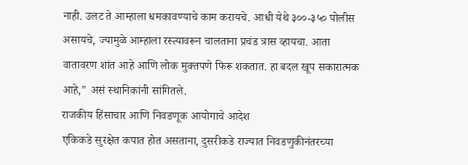नाही. उलट ते आम्हाला धमकावण्याचे काम करायचे. आधी येथे ३००-३५० पोलीस असायचे, ज्यामुळे आम्हाला रस्त्यावरून चालताना प्रचंड त्रास व्हायचा. आता वातावरण शांत आहे आणि लोक मुक्तपणे फिरू शकतात. हा बदल खूप सकारात्मक आहे," असं स्थानिकांनी सांगितले.
राजकीय हिंसाचार आणि निवडणूक आयोगाचे आदेश
एकिकडे सुरक्षेत कपात होत असताना, दुसरीकडे राज्यात निवडणुकीनंतरच्या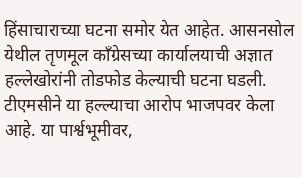हिंसाचाराच्या घटना समोर येत आहेत. आसनसोल येथील तृणमूल काँग्रेसच्या कार्यालयाची अज्ञात हल्लेखोरांनी तोडफोड केल्याची घटना घडली. टीएमसीने या हल्ल्याचा आरोप भाजपवर केला आहे. या पार्श्वभूमीवर,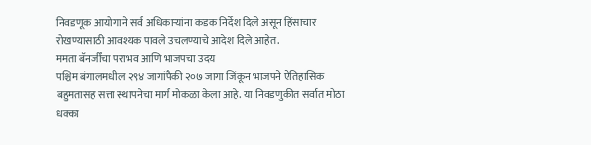निवडणूक आयोगाने सर्व अधिकाऱ्यांना कडक निर्देश दिले असून हिंसाचार रोखण्यासाठी आवश्यक पावले उचलण्याचे आदेश दिले आहेत.
ममता बॅनर्जींचा पराभव आणि भाजपचा उदय
पश्चिम बंगालमधील २९४ जागांपैकी २०७ जागा जिंकून भाजपने ऐतिहासिक बहुमतासह सत्ता स्थापनेचा मार्ग मोकळा केला आहे. या निवडणुकीत सर्वात मोठा धक्का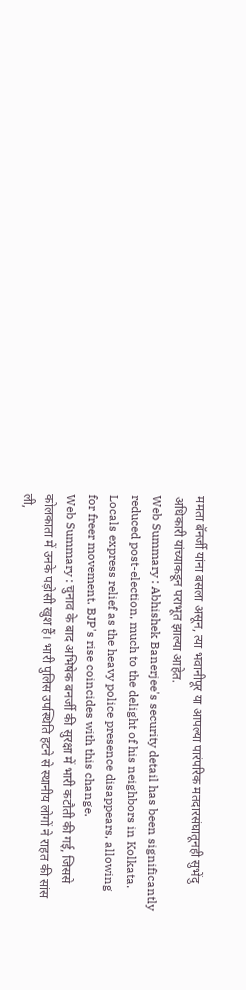ममता बॅनर्जी यांना बसला असून, त्या भवानीपूर या आपल्या पारंपरिक मतदारसंघातूनही सुभेंदु अधिकारी यांच्याकडून पराभूत झाल्या आहेत.
Web Summary : Abhishek Banerjee's security detail has been significantly reduced post-election, much to the delight of his neighbors in Kolkata. Locals express relief as the heavy police presence disappears, allowing for freer movement. BJP's rise coincides with this change.
Web Summary : चुनाव के बाद अभिषेक बनर्जी की सुरक्षा में भारी कटौती की गई, जिससे कोलकाता में उनके पड़ोसी खुश हैं। भारी पुलिस उपस्थिति हटने से स्थानीय लोगों ने राहत की सांस ली,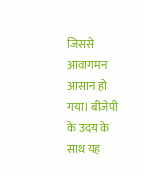जिससे आवागमन आसान हो गया। बीजेपी के उदय के साथ यह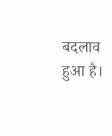बदलाव हुआ है।